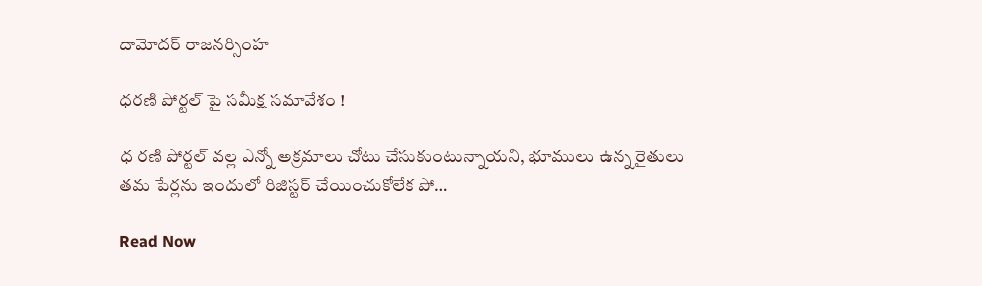దామోదర్‌ రాజనర్సింహ

ధరణి పోర్టల్ పై సమీక్ష సమావేశం !

ధ రణి పోర్టల్ వల్ల ఎన్నో అక్రమాలు చోటు చేసుకుంటున్నాయని, భూములు ఉన్న రైతులు తమ పేర్లను ఇందులో రిజిస్టర్ చేయించుకోలేక పో…

Read Now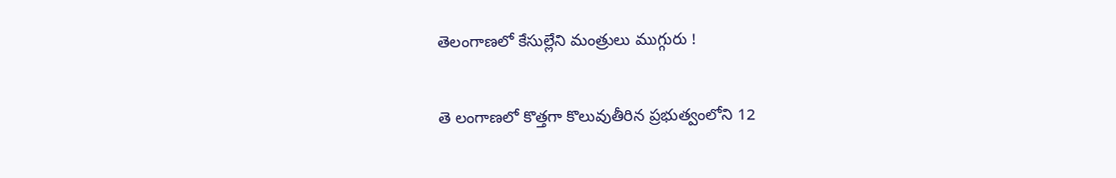తెలంగాణలో కేసుల్లేని మంత్రులు ముగ్గురు !

తె లంగాణలో కొత్తగా కొలువుతీరిన ప్రభుత్వంలోని 12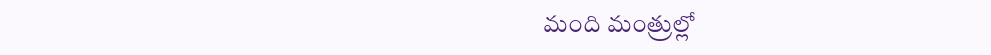మంది మంత్రుల్లో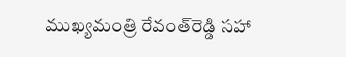ముఖ్యమంత్రి రేవంత్‌రెడ్డి సహా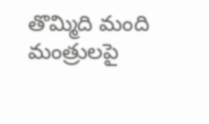తొమ్మిది మంది మంత్రులపై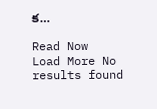క…

Read Now
Load More No results found